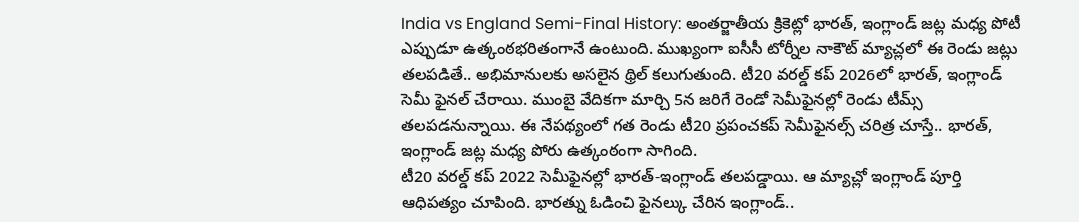India vs England Semi-Final History: అంతర్జాతీయ క్రికెట్లో భారత్, ఇంగ్లాండ్ జట్ల మధ్య పోటీ ఎప్పుడూ ఉత్కంఠభరితంగానే ఉంటుంది. ముఖ్యంగా ఐసీసీ టోర్నీల నాకౌట్ మ్యాచ్లలో ఈ రెండు జట్లు తలపడితే.. అభిమానులకు అసలైన థ్రిల్ కలుగుతుంది. టీ20 వరల్డ్ కప్ 2026లో భారత్, ఇంగ్లాండ్ సెమీ ఫైనల్ చేరాయి. ముంబై వేదికగా మార్చి 5న జరిగే రెండో సెమీఫైనల్లో రెండు టీమ్స్ తలపడనున్నాయి. ఈ నేపథ్యంలో గత రెండు టీ20 ప్రపంచకప్ సెమీఫైనల్స్ చరిత్ర చూస్తే.. భారత్, ఇంగ్లాండ్ జట్ల మధ్య పోరు ఉత్కంఠంగా సాగింది.
టీ20 వరల్డ్ కప్ 2022 సెమీఫైనల్లో భారత్-ఇంగ్లాండ్ తలపడ్డాయి. ఆ మ్యాచ్లో ఇంగ్లాండ్ పూర్తి ఆధిపత్యం చూపింది. భారత్ను ఓడించి ఫైనల్కు చేరిన ఇంగ్లాండ్..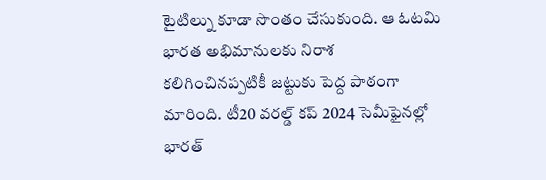టైటిల్ను కూడా సొంతం చేసుకుంది. ఆ ఓటమి భారత అభిమానులకు నిరాశ కలిగించినప్పటికీ జట్టుకు పెద్ద పాఠంగా మారింది. టీ20 వరల్డ్ కప్ 2024 సెమీఫైనల్లో భారత్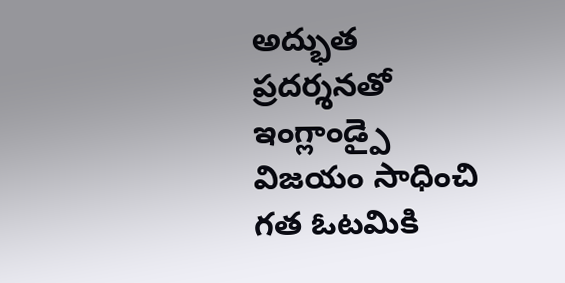అద్భుత ప్రదర్శనతో ఇంగ్లాండ్పై విజయం సాధించి గత ఓటమికి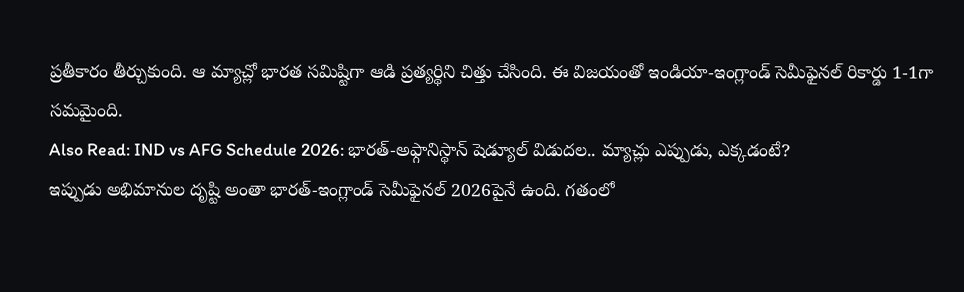ప్రతీకారం తీర్చుకుంది. ఆ మ్యాచ్లో భారత సమిష్టిగా ఆడి ప్రత్యర్థిని చిత్తు చేసింది. ఈ విజయంతో ఇండియా-ఇంగ్లాండ్ సెమీఫైనల్ రికార్డు 1-1గా సమమైంది.
Also Read: IND vs AFG Schedule 2026: భారత్-అఫ్గానిస్థాన్ షెడ్యూల్ విడుదల.. మ్యాచ్లు ఎప్పుడు, ఎక్కడంటే?
ఇప్పుడు అభిమానుల దృష్టి అంతా భారత్-ఇంగ్లాండ్ సెమీఫైనల్ 2026పైనే ఉంది. గతంలో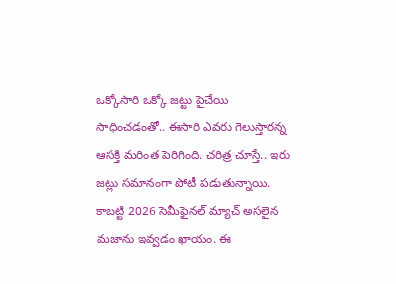ఒక్కోసారి ఒక్కో జట్టు పైచేయి సాధించడంతో.. ఈసారి ఎవరు గెలుస్తారన్న ఆసక్తి మరింత పెరిగింది. చరిత్ర చూస్తే.. ఇరు జట్లు సమానంగా పోటీ పడుతున్నాయి. కాబట్టి 2026 సెమీఫైనల్ మ్యాచ్ అసలైన మజాను ఇవ్వడం ఖాయం. ఈ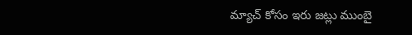మ్యాచ్ కోసం ఇరు జట్లు ముంబై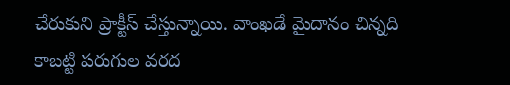చేరుకుని ప్రాక్టీస్ చేస్తున్నాయి. వాంఖడే మైదానం చిన్నది కాబట్టి పరుగుల వరద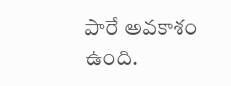పారే అవకాశం ఉంది.